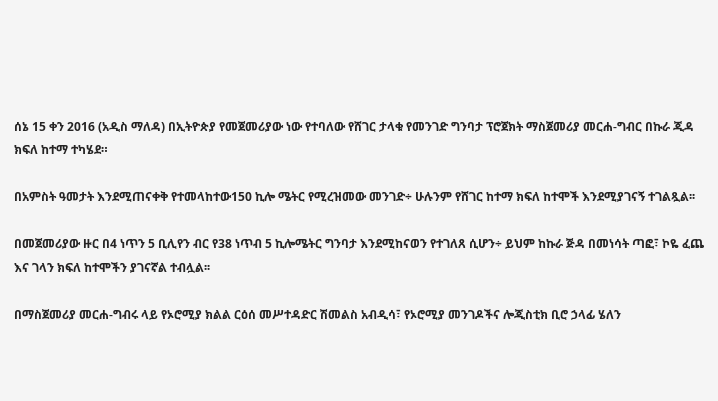ሰኔ 15 ቀን 2016 (አዲስ ማለዳ) በኢትዮጵያ የመጀመሪያው ነው የተባለው የሸገር ታላቁ የመንገድ ግንባታ ፕሮጀክት ማስጀመሪያ መርሐ-ግብር በኩራ ጂዳ ክፍለ ከተማ ተካሄደ።

በአምስት ዓመታት እንደሚጠናቀቅ የተመላከተው150 ኪሎ ሜትር የሚረዝመው መንገድ÷ ሁሉንም የሸገር ከተማ ክፍለ ከተሞች እንደሚያገናኝ ተገልጿል፡፡

በመጀመሪያው ዙር በ4 ነጥን 5 ቢሊየን ብር የ38 ነጥብ 5 ኪሎሜትር ግንባታ እንደሚከናወን የተገለጸ ሲሆን÷ ይህም ከኩራ ጅዳ በመነሳት ጣፎ፣ ኮዬ ፈጨ እና ገላን ክፍለ ከተሞችን ያገናኛል ተብሏል፡፡

በማስጀመሪያ መርሐ-ግብሩ ላይ የኦሮሚያ ክልል ርዕሰ መሥተዳድር ሽመልስ አብዲሳ፣ የኦሮሚያ መንገዶችና ሎጂስቲክ ቢሮ ኃላፊ ሄለን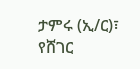ታምሩ (ኢ/ር)፣ የሸገር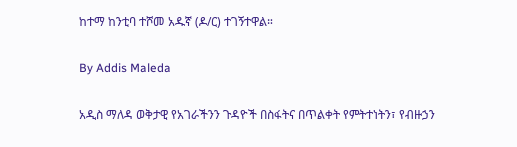ከተማ ከንቲባ ተሾመ አዱኛ (ዶ/ር) ተገኝተዋል።

By Addis Maleda

አዲስ ማለዳ ወቅታዊ የአገራችንን ጉዳዮች በስፋትና በጥልቀት የምትተነትን፣ የብዙኃን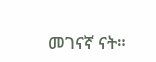መገናኛ ናት።